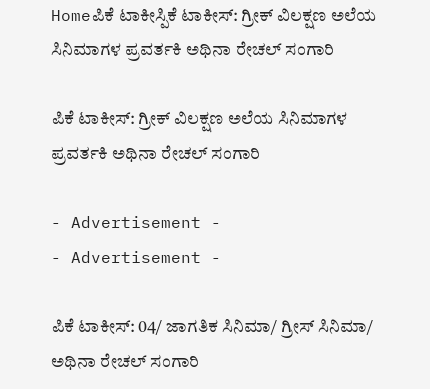Homeಪಿಕೆ ಟಾಕೀಸ್ಪಿಕೆ ಟಾಕೀಸ್: ಗ್ರೀಕ್ ವಿಲಕ್ಷಣ ಅಲೆಯ ಸಿನಿಮಾಗಳ ಪ್ರವರ್ತಕಿ ಅಥಿನಾ ರೇಚಲ್ ಸಂಗಾರಿ

ಪಿಕೆ ಟಾಕೀಸ್: ಗ್ರೀಕ್ ವಿಲಕ್ಷಣ ಅಲೆಯ ಸಿನಿಮಾಗಳ ಪ್ರವರ್ತಕಿ ಅಥಿನಾ ರೇಚಲ್ ಸಂಗಾರಿ

- Advertisement -
- Advertisement -

ಪಿಕೆ ಟಾಕೀಸ್: 04/ ಜಾಗತಿಕ ಸಿನಿಮಾ/ ಗ್ರೀಸ್ ಸಿನಿಮಾ/ ಅಥಿನಾ ರೇಚಲ್ ಸಂಗಾರಿ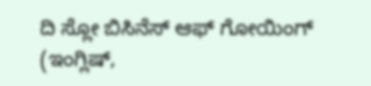ದಿ ಸ್ಲೋ ಬಿಸಿನೆಸ್ ಆಫ್ ಗೋಯಿಂಗ್ (ಇಂಗ್ಲಿಷ್,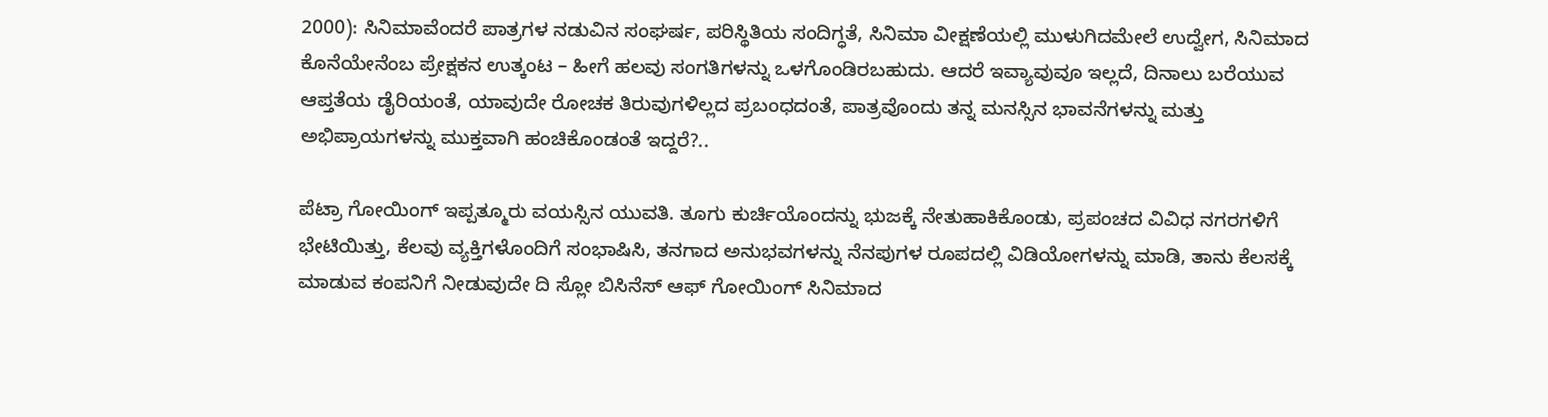2000): ಸಿನಿಮಾವೆಂದರೆ ಪಾತ್ರಗಳ ನಡುವಿನ ಸಂಘರ್ಷ, ಪರಿಸ್ಥಿತಿಯ ಸಂದಿಗ್ಧತೆ, ಸಿನಿಮಾ ವೀಕ್ಷಣೆಯಲ್ಲಿ ಮುಳುಗಿದಮೇಲೆ ಉದ್ವೇಗ, ಸಿನಿಮಾದ ಕೊನೆಯೇನೆಂಬ ಪ್ರೇಕ್ಷಕನ ಉತ್ಕಂಟ – ಹೀಗೆ ಹಲವು ಸಂಗತಿಗಳನ್ನು ಒಳಗೊಂಡಿರಬಹುದು. ಆದರೆ ಇವ್ಯಾವುವೂ ಇಲ್ಲದೆ, ದಿನಾಲು ಬರೆಯುವ ಆಪ್ತತೆಯ ಡೈರಿಯಂತೆ, ಯಾವುದೇ ರೋಚಕ ತಿರುವುಗಳಿಲ್ಲದ ಪ್ರಬಂಧದಂತೆ, ಪಾತ್ರವೊಂದು ತನ್ನ ಮನಸ್ಸಿನ ಭಾವನೆಗಳನ್ನು ಮತ್ತು ಅಭಿಪ್ರಾಯಗಳನ್ನು ಮುಕ್ತವಾಗಿ ಹಂಚಿಕೊಂಡಂತೆ ಇದ್ದರೆ?..

ಪೆಟ್ರಾ ಗೋಯಿಂಗ್ ಇಪ್ಪತ್ಮೂರು ವಯಸ್ಸಿನ ಯುವತಿ. ತೂಗು ಕುರ್ಚಿಯೊಂದನ್ನು ಭುಜಕ್ಕೆ ನೇತುಹಾಕಿಕೊಂಡು, ಪ್ರಪಂಚದ ವಿವಿಧ ನಗರಗಳಿಗೆ ಭೇಟಿಯಿತ್ತು, ಕೆಲವು ವ್ಯಕ್ತಿಗಳೊಂದಿಗೆ ಸಂಭಾಷಿಸಿ, ತನಗಾದ ಅನುಭವಗಳನ್ನು ನೆನಪುಗಳ ರೂಪದಲ್ಲಿ ವಿಡಿಯೋಗಳನ್ನು ಮಾಡಿ, ತಾನು ಕೆಲಸಕ್ಕೆ ಮಾಡುವ ಕಂಪನಿಗೆ ನೀಡುವುದೇ ದಿ ಸ್ಲೋ ಬಿಸಿನೆಸ್ ಆಫ್ ಗೋಯಿಂಗ್ ಸಿನಿಮಾದ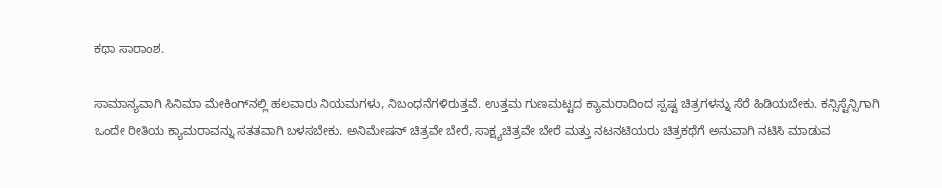ಕಥಾ ಸಾರಾಂಶ.

ಸಾಮಾನ್ಯವಾಗಿ ಸಿನಿಮಾ ಮೇಕಿಂಗ್‌ನಲ್ಲಿ ಹಲವಾರು ನಿಯಮಗಳು, ನಿಬಂಧನೆಗಳಿರುತ್ತವೆ. ಉತ್ತಮ ಗುಣಮಟ್ಟದ ಕ್ಯಾಮರಾದಿಂದ ಸ್ಪಷ್ಟ ಚಿತ್ರಗಳನ್ನು ಸೆರೆ ಹಿಡಿಯಬೇಕು. ಕನ್ಸಿಸ್ಟೆನ್ಸಿಗಾಗಿ ಒಂದೇ ರೀತಿಯ ಕ್ಯಾಮರಾವನ್ನು ಸತತವಾಗಿ ಬಳಸಬೇಕು. ಅನಿಮೇಷನ್ ಚಿತ್ರವೇ ಬೇರೆ, ಸಾಕ್ಷ್ಯಚಿತ್ರವೇ ಬೇರೆ ಮತ್ತು ನಟನಟಿಯರು ಚಿತ್ರಕಥೆಗೆ ಅನುವಾಗಿ ನಟಿಸಿ ಮಾಡುವ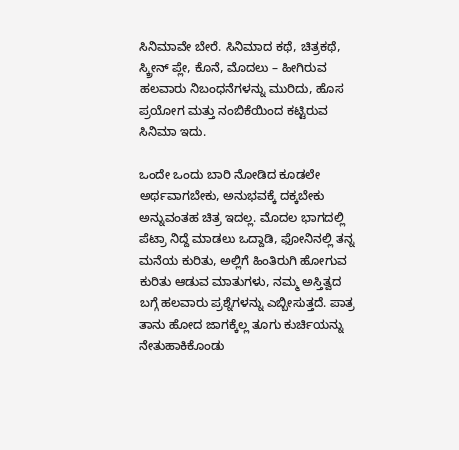ಸಿನಿಮಾವೇ ಬೇರೆ. ಸಿನಿಮಾದ ಕಥೆ, ಚಿತ್ರಕಥೆ, ಸ್ಕ್ರೀನ್ ಪ್ಲೇ, ಕೊನೆ, ಮೊದಲು – ಹೀಗಿರುವ ಹಲವಾರು ನಿಬಂಧನೆಗಳನ್ನು ಮುರಿದು, ಹೊಸ ಪ್ರಯೋಗ ಮತ್ತು ನಂಬಿಕೆಯಿಂದ ಕಟ್ಟಿರುವ ಸಿನಿಮಾ ಇದು.

ಒಂದೇ ಒಂದು ಬಾರಿ ನೋಡಿದ ಕೂಡಲೇ ಅರ್ಥವಾಗಬೇಕು, ಅನುಭವಕ್ಕೆ ದಕ್ಕಬೇಕು ಅನ್ನುವಂತಹ ಚಿತ್ರ ಇದಲ್ಲ. ಮೊದಲ ಭಾಗದಲ್ಲಿ ಪೆಟ್ರಾ ನಿದ್ದೆ ಮಾಡಲು ಒದ್ದಾಡಿ, ಫೋನಿನಲ್ಲಿ ತನ್ನ ಮನೆಯ ಕುರಿತು, ಅಲ್ಲಿಗೆ ಹಿಂತಿರುಗಿ ಹೋಗುವ ಕುರಿತು ಆಡುವ ಮಾತುಗಳು, ನಮ್ಮ ಅಸ್ತಿತ್ವದ ಬಗ್ಗೆ ಹಲವಾರು ಪ್ರಶ್ನೆಗಳನ್ನು ಎಬ್ಬೀಸುತ್ತದೆ. ಪಾತ್ರ ತಾನು ಹೋದ ಜಾಗಕ್ಕೆಲ್ಲ ತೂಗು ಕುರ್ಚಿಯನ್ನು ನೇತುಹಾಕಿಕೊಂಡು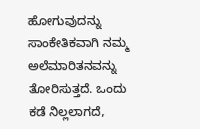ಹೋಗುವುದನ್ನು ಸಾಂಕೇತಿಕವಾಗಿ ನಮ್ಮ ಅಲೆಮಾರಿತನವನ್ನು ತೋರಿಸುತ್ತದೆ. ಒಂದು ಕಡೆ ನಿಲ್ಲಲಾಗದೆ,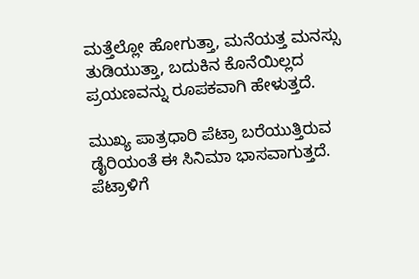ಮತ್ತೆಲ್ಲೋ ಹೋಗುತ್ತಾ, ಮನೆಯತ್ತ ಮನಸ್ಸು ತುಡಿಯುತ್ತಾ, ಬದುಕಿನ ಕೊನೆಯಿಲ್ಲದ ಪ್ರಯಣವನ್ನು ರೂಪಕವಾಗಿ ಹೇಳುತ್ತದೆ.

ಮುಖ್ಯ ಪಾತ್ರಧಾರಿ ಪೆಟ್ರಾ ಬರೆಯುತ್ತಿರುವ ಡೈರಿಯಂತೆ ಈ ಸಿನಿಮಾ ಭಾಸವಾಗುತ್ತದೆ. ಪೆಟ್ರಾಳಿಗೆ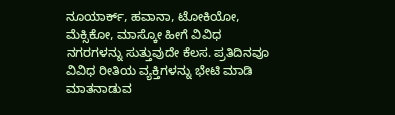ನೂಯಾರ್ಕ್, ಹವಾನಾ, ಟೋಕಿಯೋ, ಮೆಕ್ಸಿಕೋ, ಮಾಸ್ಕೋ ಹೀಗೆ ವಿವಿಧ ನಗರಗಳನ್ನು ಸುತ್ತುವುದೇ ಕೆಲಸ. ಪ್ರತಿದಿನವೂ ವಿವಿಧ ರೀತಿಯ ವ್ಯಕ್ತಿಗಳನ್ನು ಭೇಟಿ ಮಾಡಿ ಮಾತನಾಡುವ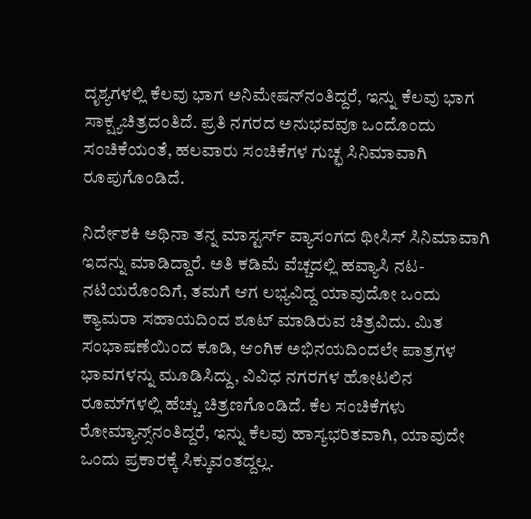ದೃಶ್ಯಗಳಲ್ಲಿ ಕೆಲವು ಭಾಗ ಅನಿಮೇಷನ್‌ನಂತಿದ್ದರೆ, ಇನ್ನು ಕೆಲವು ಭಾಗ ಸಾಕ್ಷ್ಯಚಿತ್ರದಂತಿದೆ. ಪ್ರತಿ ನಗರದ ಅನುಭವವೂ ಒಂದೊಂದು ಸಂಚಿಕೆಯಂತೆ, ಹಲವಾರು ಸಂಚಿಕೆಗಳ ಗುಚ್ಛ ಸಿನಿಮಾವಾಗಿ ರೂಪುಗೊಂಡಿದೆ.

ನಿರ್ದೇಶಕಿ ಅಥಿನಾ ತನ್ನ ಮಾಸ್ಟರ್ಸ್ ವ್ಯಾಸಂಗದ ಥೀಸಿಸ್ ಸಿನಿಮಾವಾಗಿ ಇದನ್ನು ಮಾಡಿದ್ದಾರೆ. ಅತಿ ಕಡಿಮೆ ವೆಚ್ಚದಲ್ಲಿ ಹವ್ಯಾಸಿ ನಟ-ನಟಿಯರೊಂದಿಗೆ, ತಮಗೆ ಆಗ ಲಭ್ಯವಿದ್ದ ಯಾವುದೋ ಒಂದು ಕ್ಯಾಮರಾ ಸಹಾಯದಿಂದ ಶೂಟ್ ಮಾಡಿರುವ ಚಿತ್ರವಿದು. ಮಿತ ಸಂಭಾಷಣೆಯಿಂದ ಕೂಡಿ, ಆಂಗಿಕ ಅಭಿನಯದಿಂದಲೇ ಪಾತ್ರಗಳ ಭಾವಗಳನ್ನು ಮೂಡಿಸಿದ್ದು, ವಿವಿಧ ನಗರಗಳ ಹೋಟಲಿನ ರೂಮ್‌ಗಳಲ್ಲಿ ಹೆಚ್ಚು ಚಿತ್ರಣಗೊಂಡಿದೆ. ಕೆಲ ಸಂಚಿಕೆಗಳು ರೋಮ್ಯಾನ್ಸ್‌ನಂತಿದ್ದರೆ, ಇನ್ನು ಕೆಲವು ಹಾಸ್ಯಭರಿತವಾಗಿ, ಯಾವುದೇ ಒಂದು ಪ್ರಕಾರಕ್ಕೆ ಸಿಕ್ಕುವಂತದ್ದಲ್ಲ.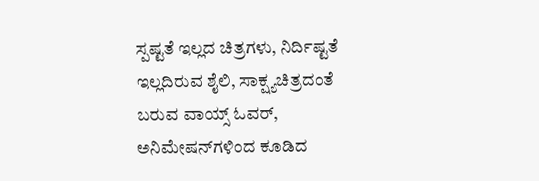ಸ್ಪಷ್ಟತೆ ಇಲ್ಲದ ಚಿತ್ರಗಳು, ನಿರ್ದಿಷ್ಟತೆ ಇಲ್ಲದಿರುವ ಶೈಲಿ, ಸಾಕ್ಷ್ಯಚಿತ್ರದಂತೆ ಬರುವ ವಾಯ್ಸ್ ಓವರ್, ಅನಿಮೇಷನ್‌ಗಳಿಂದ ಕೂಡಿದ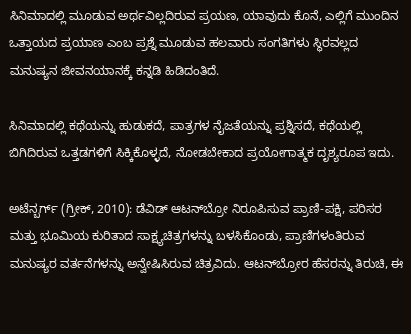ಸಿನಿಮಾದಲ್ಲಿ ಮೂಡುವ ಅರ್ಥವಿಲ್ಲದಿರುವ ಪ್ರಯಣ, ಯಾವುದು ಕೊನೆ, ಎಲ್ಲಿಗೆ ಮುಂದಿನ ಒತ್ತಾಯದ ಪ್ರಯಾಣ ಎಂಬ ಪ್ರಶ್ನೆ ಮೂಡುವ ಹಲವಾರು ಸಂಗತಿಗಳು ಸ್ಥಿರವಲ್ಲದ ಮನುಷ್ಯನ ಜೀವನಯಾನಕ್ಕೆ ಕನ್ನಡಿ ಹಿಡಿದಂತಿದೆ.

ಸಿನಿಮಾದಲ್ಲಿ ಕಥೆಯನ್ನು ಹುಡುಕದೆ, ಪಾತ್ರಗಳ ನೈಜತೆಯನ್ನು ಪ್ರಶ್ನಿಸದೆ, ಕಥೆಯಲ್ಲಿ ಬಿಗಿದಿರುವ ಒತ್ತಡಗಳಿಗೆ ಸಿಕ್ಕಿಕೊಳ್ಳದೆ, ನೋಡಬೇಕಾದ ಪ್ರಯೋಗಾತ್ಮಕ ದೃಶ್ಯರೂಪ ಇದು.

ಅಟೆನ್ಬರ್ಗ್ (ಗ್ರೀಕ್, 2010): ಡೆವಿಡ್ ಆಟನ್‌ಬ್ರೋ ನಿರೂಪಿಸುವ ಪ್ರಾಣಿ-ಪಕ್ಷಿ, ಪರಿಸರ ಮತ್ತು ಭೂಮಿಯ ಕುರಿತಾದ ಸಾಕ್ಷ್ಯಚಿತ್ರಗಳನ್ನು ಬಳಸಿಕೊಂಡು, ಪ್ರಾಣಿಗಳಂತಿರುವ ಮನುಷ್ಯರ ವರ್ತನೆಗಳನ್ನು ಅನ್ವೇಷಿಸಿರುವ ಚಿತ್ರವಿದು. ಆಟನ್‌ಬ್ರೋರ ಹೆಸರನ್ನು ತಿರುಚಿ, ಈ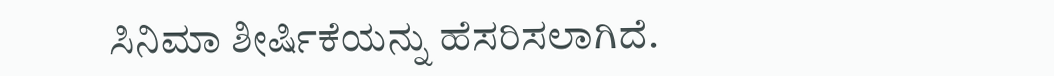ಸಿನಿಮಾ ಶೀರ್ಷಿಕೆಯನ್ನು ಹೆಸರಿಸಲಾಗಿದೆ.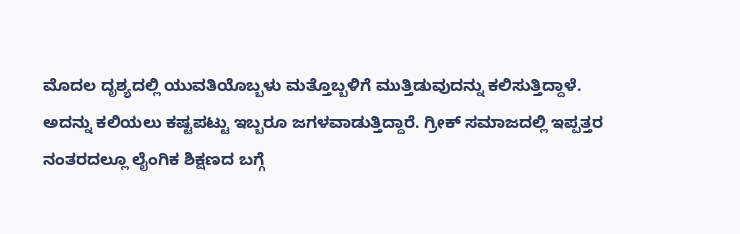ಮೊದಲ ದೃಶ್ಯದಲ್ಲಿ ಯುವತಿಯೊಬ್ಬಳು ಮತ್ತೊಬ್ಬಳಿಗೆ ಮುತ್ತಿಡುವುದನ್ನು ಕಲಿಸುತ್ತಿದ್ದಾಳೆ. ಅದನ್ನು ಕಲಿಯಲು ಕಷ್ಟಪಟ್ಟು ಇಬ್ಬರೂ ಜಗಳವಾಡುತ್ತಿದ್ದಾರೆ. ಗ್ರೀಕ್ ಸಮಾಜದಲ್ಲಿ ಇಪ್ಪತ್ತರ ನಂತರದಲ್ಲೂ ಲೈಂಗಿಕ ಶಿಕ್ಷಣದ ಬಗ್ಗೆ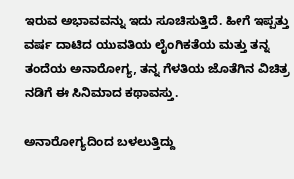ಇರುವ ಅಭಾವವನ್ನು ಇದು ಸೂಚಿಸುತ್ತಿದೆ. ಹೀಗೆ ಇಪ್ಪತ್ತು ವರ್ಷ ದಾಟಿದ ಯುವತಿಯ ಲೈಂಗಿಕತೆಯ ಮತ್ತು ತನ್ನ ತಂದೆಯ ಅನಾರೋಗ್ಯ, ತನ್ನ ಗೆಳತಿಯ ಜೊತೆಗಿನ ವಿಚಿತ್ರ ನಡಿಗೆ ಈ ಸಿನಿಮಾದ ಕಥಾವಸ್ತು.

ಅನಾರೋಗ್ಯದಿಂದ ಬಳಲುತ್ತಿದ್ದು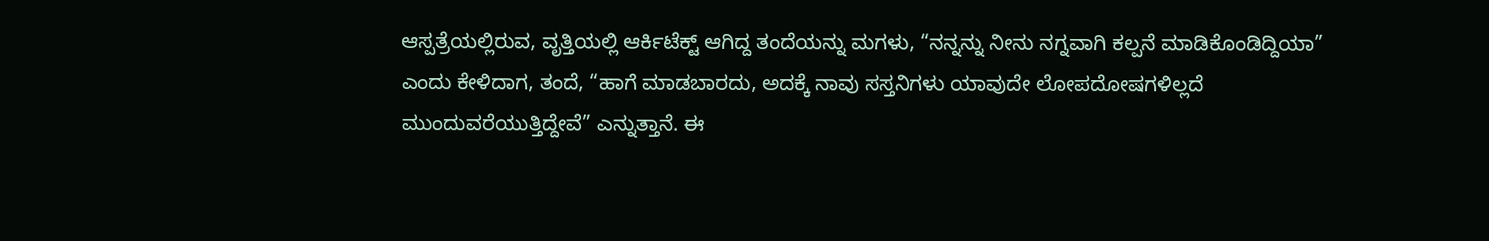ಆಸ್ಪತ್ರೆಯಲ್ಲಿರುವ, ವೃತ್ತಿಯಲ್ಲಿ ಆರ್ಕಿಟೆಕ್ಟ್ ಆಗಿದ್ದ ತಂದೆಯನ್ನು ಮಗಳು, “ನನ್ನನ್ನು ನೀನು ನಗ್ನವಾಗಿ ಕಲ್ಪನೆ ಮಾಡಿಕೊಂಡಿದ್ದಿಯಾ” ಎಂದು ಕೇಳಿದಾಗ, ತಂದೆ, “ಹಾಗೆ ಮಾಡಬಾರದು, ಅದಕ್ಕೆ ನಾವು ಸಸ್ತನಿಗಳು ಯಾವುದೇ ಲೋಪದೋಷಗಳಿಲ್ಲದೆ ಮುಂದುವರೆಯುತ್ತಿದ್ದೇವೆ” ಎನ್ನುತ್ತಾನೆ. ಈ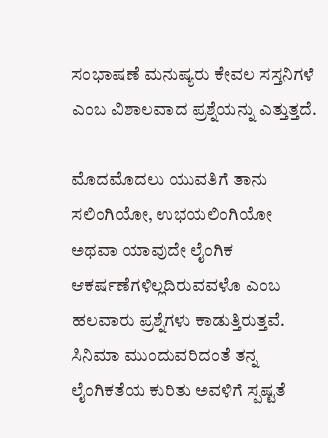ಸಂಭಾಷಣೆ ಮನುಷ್ಯರು ಕೇವಲ ಸಸ್ತನಿಗಳೆ ಎಂಬ ವಿಶಾಲವಾದ ಪ್ರಶ್ನೆಯನ್ನು ಎತ್ತುತ್ತದೆ.

ಮೊದಮೊದಲು ಯುವತಿಗೆ ತಾನು ಸಲಿಂಗಿಯೋ, ಉಭಯಲಿಂಗಿಯೋ ಅಥವಾ ಯಾವುದೇ ಲೈಂಗಿಕ ಆಕರ್ಷಣೆಗಳಿಲ್ಲದಿರುವವಳೊ ಎಂಬ ಹಲವಾರು ಪ್ರಶ್ನೆಗಳು ಕಾಡುತ್ತಿರುತ್ತವೆ. ಸಿನಿಮಾ ಮುಂದುವರಿದಂತೆ ತನ್ನ ಲೈಂಗಿಕತೆಯ ಕುರಿತು ಅವಳಿಗೆ ಸ್ಪಷ್ಟತೆ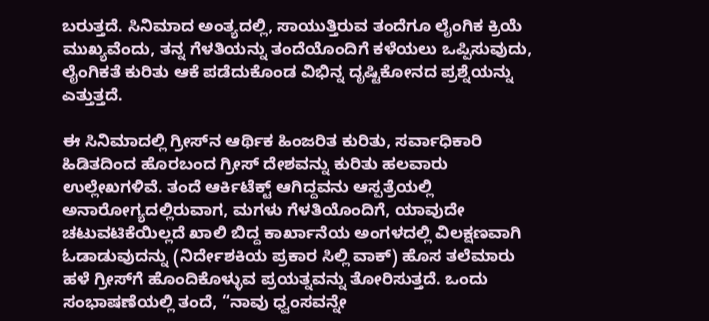ಬರುತ್ತದೆ. ಸಿನಿಮಾದ ಅಂತ್ಯದಲ್ಲಿ, ಸಾಯುತ್ತಿರುವ ತಂದೆಗೂ ಲೈಂಗಿಕ ಕ್ರಿಯೆ ಮುಖ್ಯವೆಂದು, ತನ್ನ ಗೆಳತಿಯನ್ನು ತಂದೆಯೊಂದಿಗೆ ಕಳೆಯಲು ಒಪ್ಪಿಸುವುದು, ಲೈಂಗಿಕತೆ ಕುರಿತು ಆಕೆ ಪಡೆದುಕೊಂಡ ವಿಭಿನ್ನ ದೃಷ್ಟಿಕೋನದ ಪ್ರಶ್ನೆಯನ್ನು ಎತ್ತುತ್ತದೆ.

ಈ ಸಿನಿಮಾದಲ್ಲಿ ಗ್ರೀಸ್‌ನ ಆರ್ಥಿಕ ಹಿಂಜರಿತ ಕುರಿತು, ಸರ್ವಾಧಿಕಾರಿ ಹಿಡಿತದಿಂದ ಹೊರಬಂದ ಗ್ರೀಸ್ ದೇಶವನ್ನು ಕುರಿತು ಹಲವಾರು ಉಲ್ಲೇಖಗಳಿವೆ. ತಂದೆ ಆರ್ಕಿಟೆಕ್ಟ್ ಆಗಿದ್ದವನು ಆಸ್ಪತ್ರೆಯಲ್ಲಿ ಅನಾರೋಗ್ಯದಲ್ಲಿರುವಾಗ, ಮಗಳು ಗೆಳತಿಯೊಂದಿಗೆ, ಯಾವುದೇ ಚಟುವಟಿಕೆಯಿಲ್ಲದೆ ಖಾಲಿ ಬಿದ್ದ ಕಾರ್ಖಾನೆಯ ಅಂಗಳದಲ್ಲಿ ವಿಲಕ್ಷಣವಾಗಿ ಓಡಾಡುವುದನ್ನು (ನಿರ್ದೇಶಕಿಯ ಪ್ರಕಾರ ಸಿಲ್ಲಿ ವಾಕ್) ಹೊಸ ತಲೆಮಾರು ಹಳೆ ಗ್ರೀಸ್‌ಗೆ ಹೊಂದಿಕೊಳ್ಳುವ ಪ್ರಯತ್ನವನ್ನು ತೋರಿಸುತ್ತದೆ. ಒಂದು ಸಂಭಾಷಣೆಯಲ್ಲಿ ತಂದೆ, “ನಾವು ಧ್ವಂಸವನ್ನೇ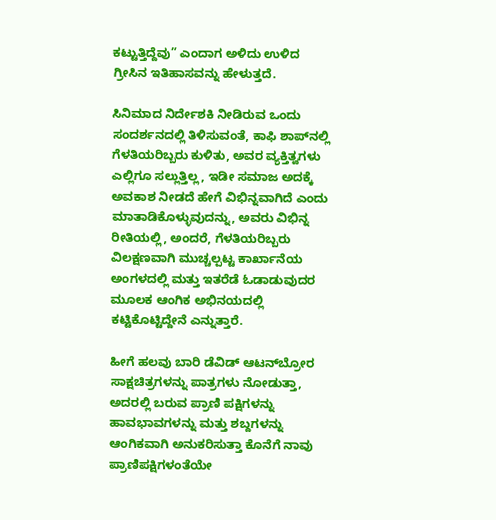ಕಟ್ಟುತ್ತಿದ್ದೆವು” ಎಂದಾಗ ಅಳಿದು ಉಳಿದ ಗ್ರೀಸಿನ ಇತಿಹಾಸವನ್ನು ಹೇಳುತ್ತದೆ.

ಸಿನಿಮಾದ ನಿರ್ದೇಶಕಿ ನೀಡಿರುವ ಒಂದು ಸಂದರ್ಶನದಲ್ಲಿ ತಿಳಿಸುವಂತೆ, ಕಾಫಿ ಶಾಪ್‌ನಲ್ಲಿ ಗೆಳತಿಯರಿಬ್ಬರು ಕುಳಿತು, ಅವರ ವ್ಯಕ್ತಿತ್ವಗಳು ಎಲ್ಲಿಗೂ ಸಲ್ಲುತ್ತಿಲ್ಲ, ಇಡೀ ಸಮಾಜ ಅದಕ್ಕೆ ಅವಕಾಶ ನೀಡದೆ ಹೇಗೆ ವಿಭಿನ್ನವಾಗಿದೆ ಎಂದು ಮಾತಾಡಿಕೊಳ್ಳುವುದನ್ನು, ಅವರು ವಿಭಿನ್ನ ರೀತಿಯಲ್ಲಿ, ಅಂದರೆ, ಗೆಳತಿಯರಿಬ್ಬರು ವಿಲಕ್ಷಣವಾಗಿ ಮುಚ್ಚಲ್ಪಟ್ಟ ಕಾರ್ಖಾನೆಯ ಅಂಗಳದಲ್ಲಿ ಮತ್ತು ಇತರೆಡೆ ಓಡಾಡುವುದರ ಮೂಲಕ ಆಂಗಿಕ ಅಭಿನಯದಲ್ಲಿ ಕಟ್ಟಿಕೊಟ್ಟಿದ್ದೇನೆ ಎನ್ನುತ್ತಾರೆ.

ಹೀಗೆ ಹಲವು ಬಾರಿ ಡೆವಿಡ್ ಆಟನ್‌ಬ್ರೋರ ಸಾಕ್ಷಚಿತ್ರಗಳನ್ನು ಪಾತ್ರಗಳು ನೋಡುತ್ತಾ, ಅದರಲ್ಲಿ ಬರುವ ಪ್ರಾಣಿ ಪಕ್ಷಿಗಳನ್ನು ಹಾವಭಾವಗಳನ್ನು ಮತ್ತು ಶಬ್ದಗಳನ್ನು ಆಂಗಿಕವಾಗಿ ಅನುಕರಿಸುತ್ತಾ ಕೊನೆಗೆ ನಾವು ಪ್ರಾಣಿಪಕ್ಷಿಗಳಂತೆಯೇ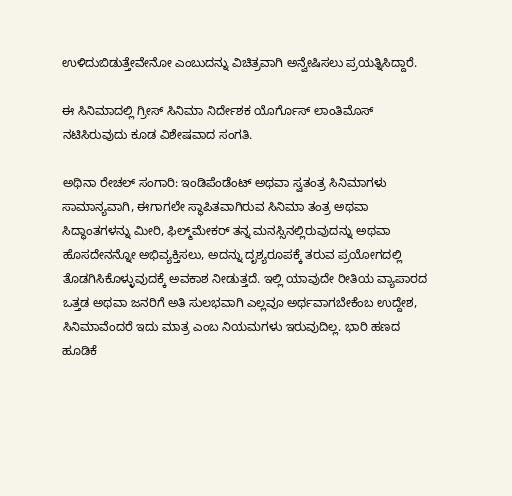ಉಳಿದುಬಿಡುತ್ತೇವೇನೋ ಎಂಬುದನ್ನು ವಿಚಿತ್ರವಾಗಿ ಅನ್ವೇಷಿಸಲು ಪ್ರಯತ್ನಿಸಿದ್ದಾರೆ.

ಈ ಸಿನಿಮಾದಲ್ಲಿ ಗ್ರೀಸ್ ಸಿನಿಮಾ ನಿರ್ದೇಶಕ ಯೊರ್ಗೊಸ್ ಲಾಂತಿಮೊಸ್ ನಟಿಸಿರುವುದು ಕೂಡ ವಿಶೇಷವಾದ ಸಂಗತಿ.

ಅಥಿನಾ ರೇಚಲ್ ಸಂಗಾರಿ: ಇಂಡಿಪೆಂಡೆಂಟ್ ಅಥವಾ ಸ್ವತಂತ್ರ ಸಿನಿಮಾಗಳು ಸಾಮಾನ್ಯವಾಗಿ, ಈಗಾಗಲೇ ಸ್ಥಾಪಿತವಾಗಿರುವ ಸಿನಿಮಾ ತಂತ್ರ ಅಥವಾ ಸಿದ್ಧಾಂತಗಳನ್ನು ಮೀರಿ, ಫಿಲ್ಮ್‌ಮೇಕರ್ ತನ್ನ ಮನಸ್ಸಿನಲ್ಲಿರುವುದನ್ನು ಅಥವಾ ಹೊಸದೇನನ್ನೋ ಅಭಿವ್ಯಕ್ತಿಸಲು, ಅದನ್ನು ದೃಶ್ಯರೂಪಕ್ಕೆ ತರುವ ಪ್ರಯೋಗದಲ್ಲಿ ತೊಡಗಿಸಿಕೊಳ್ಳುವುದಕ್ಕೆ ಅವಕಾಶ ನೀಡುತ್ತದೆ. ಇಲ್ಲಿ ಯಾವುದೇ ರೀತಿಯ ವ್ಯಾಪಾರದ ಒತ್ತಡ ಅಥವಾ ಜನರಿಗೆ ಅತಿ ಸುಲಭವಾಗಿ ಎಲ್ಲವೂ ಅರ್ಥವಾಗಬೇಕೆಂಬ ಉದ್ದೇಶ, ಸಿನಿಮಾವೆಂದರೆ ಇದು ಮಾತ್ರ ಎಂಬ ನಿಯಮಗಳು ಇರುವುದಿಲ್ಲ. ಭಾರಿ ಹಣದ ಹೂಡಿಕೆ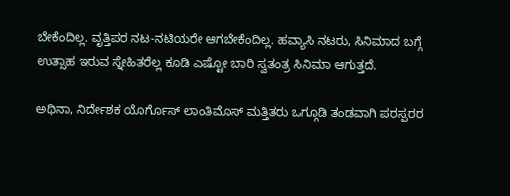ಬೇಕೆಂದಿಲ್ಲ. ವೃತ್ತಿಪರ ನಟ-ನಟಿಯರೇ ಆಗಬೇಕೆಂದಿಲ್ಲ. ಹವ್ಯಾಸಿ ನಟರು, ಸಿನಿಮಾದ ಬಗ್ಗೆ ಉತ್ಸಾಹ ಇರುವ ಸ್ನೇಹಿತರೆಲ್ಲ ಕೂಡಿ ಎಷ್ಟೋ ಬಾರಿ ಸ್ವತಂತ್ರ ಸಿನಿಮಾ ಆಗುತ್ತದೆ.

ಅಥಿನಾ, ನಿರ್ದೇಶಕ ಯೊರ್ಗೊಸ್ ಲಾಂತಿಮೊಸ್ ಮತ್ತಿತರು ಒಗ್ಗೂಡಿ ತಂಡವಾಗಿ ಪರಸ್ಪರರ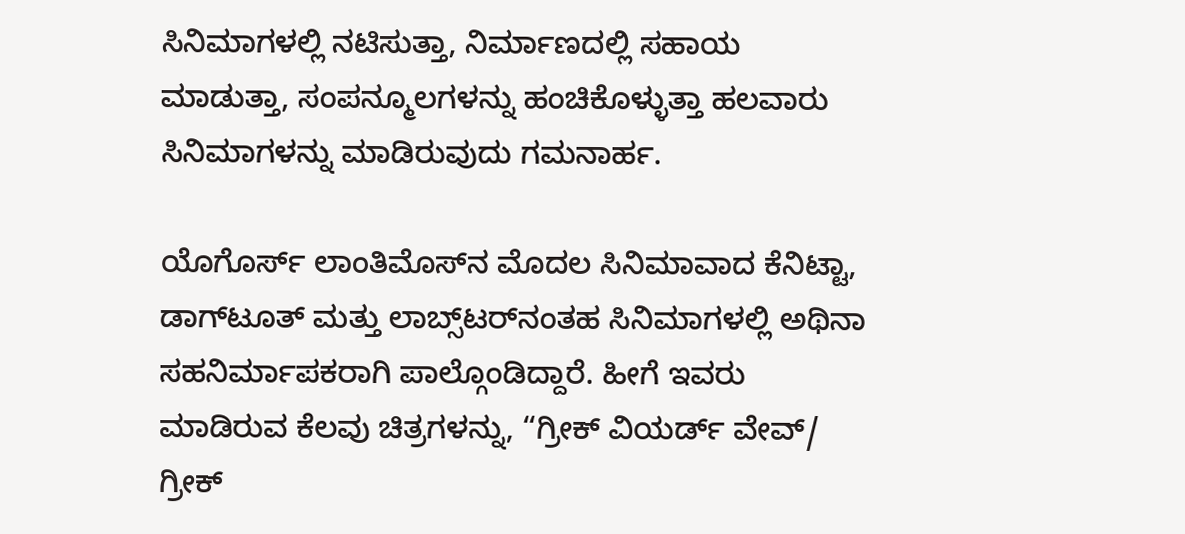ಸಿನಿಮಾಗಳಲ್ಲಿ ನಟಿಸುತ್ತಾ, ನಿರ್ಮಾಣದಲ್ಲಿ ಸಹಾಯ ಮಾಡುತ್ತಾ, ಸಂಪನ್ಮೂಲಗಳನ್ನು ಹಂಚಿಕೊಳ್ಳುತ್ತಾ ಹಲವಾರು ಸಿನಿಮಾಗಳನ್ನು ಮಾಡಿರುವುದು ಗಮನಾರ್ಹ.

ಯೊಗೊರ್ಸ್ ಲಾಂತಿಮೊಸ್‌ನ ಮೊದಲ ಸಿನಿಮಾವಾದ ಕೆನಿಟ್ಟಾ, ಡಾಗ್‌ಟೂತ್ ಮತ್ತು ಲಾಬ್ಸ್‌ಟರ್‌ನಂತಹ ಸಿನಿಮಾಗಳಲ್ಲಿ ಅಥಿನಾ ಸಹನಿರ್ಮಾಪಕರಾಗಿ ಪಾಲ್ಗೊಂಡಿದ್ದಾರೆ. ಹೀಗೆ ಇವರು ಮಾಡಿರುವ ಕೆಲವು ಚಿತ್ರಗಳನ್ನು, “ಗ್ರೀಕ್ ವಿಯರ್ಡ್ ವೇವ್/ ಗ್ರೀಕ್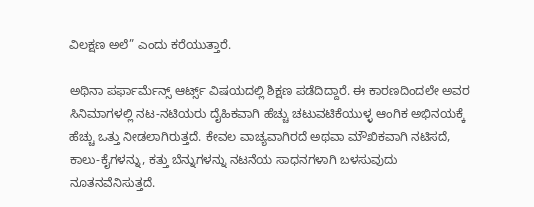ವಿಲಕ್ಷಣ ಅಲೆ” ಎಂದು ಕರೆಯುತ್ತಾರೆ.

ಅಥಿನಾ ಪರ್ಫಾರ್ಮೆನ್ಸ್ ಆರ್ಟ್ಸ್ ವಿಷಯದಲ್ಲಿ ಶಿಕ್ಷಣ ಪಡೆದಿದ್ದಾರೆ. ಈ ಕಾರಣದಿಂದಲೇ ಅವರ ಸಿನಿಮಾಗಳಲ್ಲಿ ನಟ-ನಟಿಯರು ದೈಹಿಕವಾಗಿ ಹೆಚ್ಚು ಚಟುವಟಿಕೆಯುಳ್ಳ ಆಂಗಿಕ ಅಭಿನಯಕ್ಕೆ ಹೆಚ್ಚು ಒತ್ತು ನೀಡಲಾಗಿರುತ್ತದೆ. ಕೇವಲ ವಾಚ್ಯವಾಗಿರದೆ ಅಥವಾ ಮೌಖಿಕವಾಗಿ ನಟಿಸದೆ, ಕಾಲು-ಕೈಗಳನ್ನು, ಕತ್ತು ಬೆನ್ನುಗಳನ್ನು ನಟನೆಯ ಸಾಧನಗಳಾಗಿ ಬಳಸುವುದು ನೂತನವೆನಿಸುತ್ತದೆ.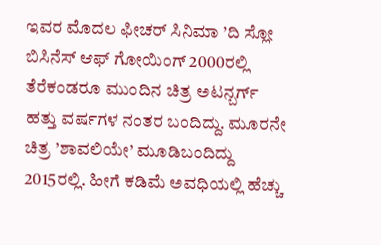ಇವರ ಮೊದಲ ಫೀಚರ್ ಸಿನಿಮಾ ’ದಿ ಸ್ಲೋ ಬಿಸಿನೆಸ್ ಆಫ್ ಗೋಯಿಂಗ್ 2000ರಲ್ಲಿ ತೆರೆಕಂಡರೂ ಮುಂದಿನ ಚಿತ್ರ ಅಟನ್ಬರ್ಗ್ ಹತ್ತು ವರ್ಷಗಳ ನಂತರ ಬಂದಿದ್ದು. ಮೂರನೇ ಚಿತ್ರ ’ಶಾವಲಿಯೇ’ ಮೂಡಿಬಂದಿದ್ದು 2015ರಲ್ಲಿ. ಹೀಗೆ ಕಡಿಮೆ ಅವಧಿಯಲ್ಲಿ ಹೆಚ್ಚು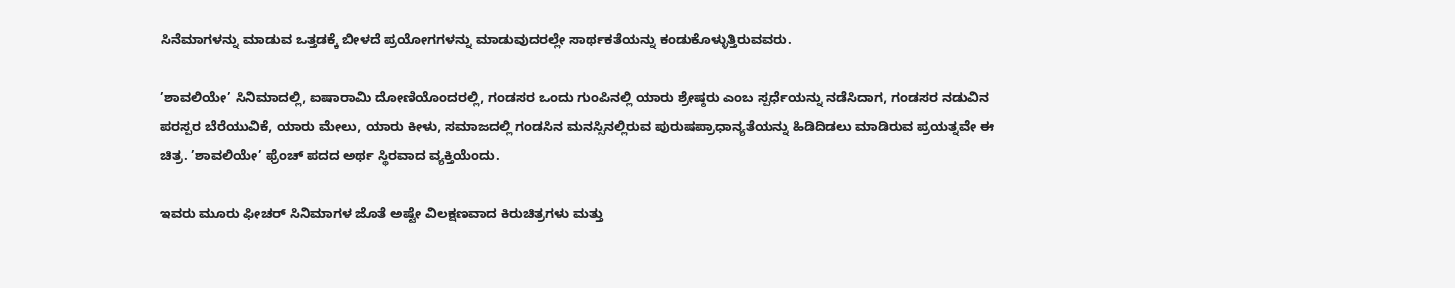ಸಿನೆಮಾಗಳನ್ನು ಮಾಡುವ ಒತ್ತಡಕ್ಕೆ ಬೀಳದೆ ಪ್ರಯೋಗಗಳನ್ನು ಮಾಡುವುದರಲ್ಲೇ ಸಾರ್ಥಕತೆಯನ್ನು ಕಂಡುಕೊಳ್ಳುತ್ತಿರುವವರು.

’ಶಾವಲಿಯೇ’ ಸಿನಿಮಾದಲ್ಲಿ, ಐಷಾರಾಮಿ ದೋಣಿಯೊಂದರಲ್ಲಿ, ಗಂಡಸರ ಒಂದು ಗುಂಪಿನಲ್ಲಿ ಯಾರು ಶ್ರೇಷ್ಠರು ಎಂಬ ಸ್ಪರ್ಧೆಯನ್ನು ನಡೆಸಿದಾಗ, ಗಂಡಸರ ನಡುವಿನ ಪರಸ್ಪರ ಬೆರೆಯುವಿಕೆ, ಯಾರು ಮೇಲು, ಯಾರು ಕೀಳು, ಸಮಾಜದಲ್ಲಿ ಗಂಡಸಿನ ಮನಸ್ಸಿನಲ್ಲಿರುವ ಪುರುಷಪ್ರಾಧಾನ್ಯತೆಯನ್ನು ಹಿಡಿದಿಡಲು ಮಾಡಿರುವ ಪ್ರಯತ್ನವೇ ಈ ಚಿತ್ರ. ’ಶಾವಲಿಯೇ’ ಫ್ರೆಂಚ್ ಪದದ ಅರ್ಥ ಸ್ಥಿರವಾದ ವ್ಯಕ್ತಿಯೆಂದು.

ಇವರು ಮೂರು ಫೀಚರ್ ಸಿನಿಮಾಗಳ ಜೊತೆ ಅಷ್ಟೇ ವಿಲಕ್ಷಣವಾದ ಕಿರುಚಿತ್ರಗಳು ಮತ್ತು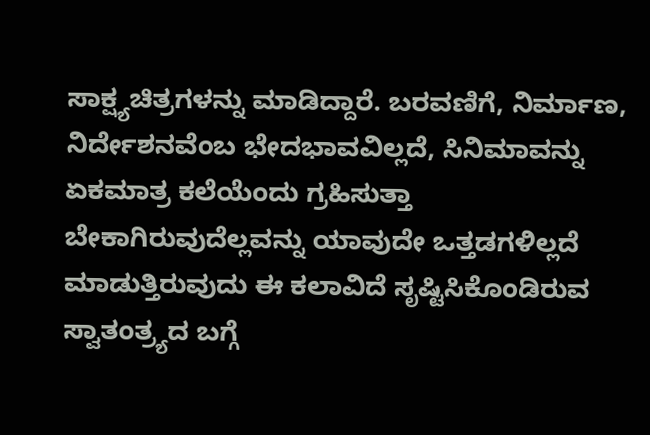ಸಾಕ್ಷ್ಯಚಿತ್ರಗಳನ್ನು ಮಾಡಿದ್ದಾರೆ. ಬರವಣಿಗೆ, ನಿರ್ಮಾಣ, ನಿರ್ದೇಶನವೆಂಬ ಭೇದಭಾವವಿಲ್ಲದೆ, ಸಿನಿಮಾವನ್ನು ಏಕಮಾತ್ರ ಕಲೆಯೆಂದು ಗ್ರಹಿಸುತ್ತಾ ಬೇಕಾಗಿರುವುದೆಲ್ಲವನ್ನು ಯಾವುದೇ ಒತ್ತಡಗಳಿಲ್ಲದೆ ಮಾಡುತ್ತಿರುವುದು ಈ ಕಲಾವಿದೆ ಸೃಷ್ಟಿಸಿಕೊಂಡಿರುವ ಸ್ವಾತಂತ್ರ್ಯದ ಬಗ್ಗೆ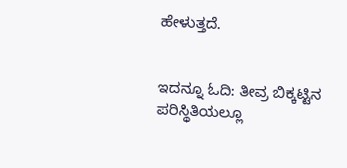ಹೇಳುತ್ತದೆ.


ಇದನ್ನೂ ಓದಿ: ತೀವ್ರ ಬಿಕ್ಕಟ್ಟಿನ ಪರಿಸ್ಥಿತಿಯಲ್ಲೂ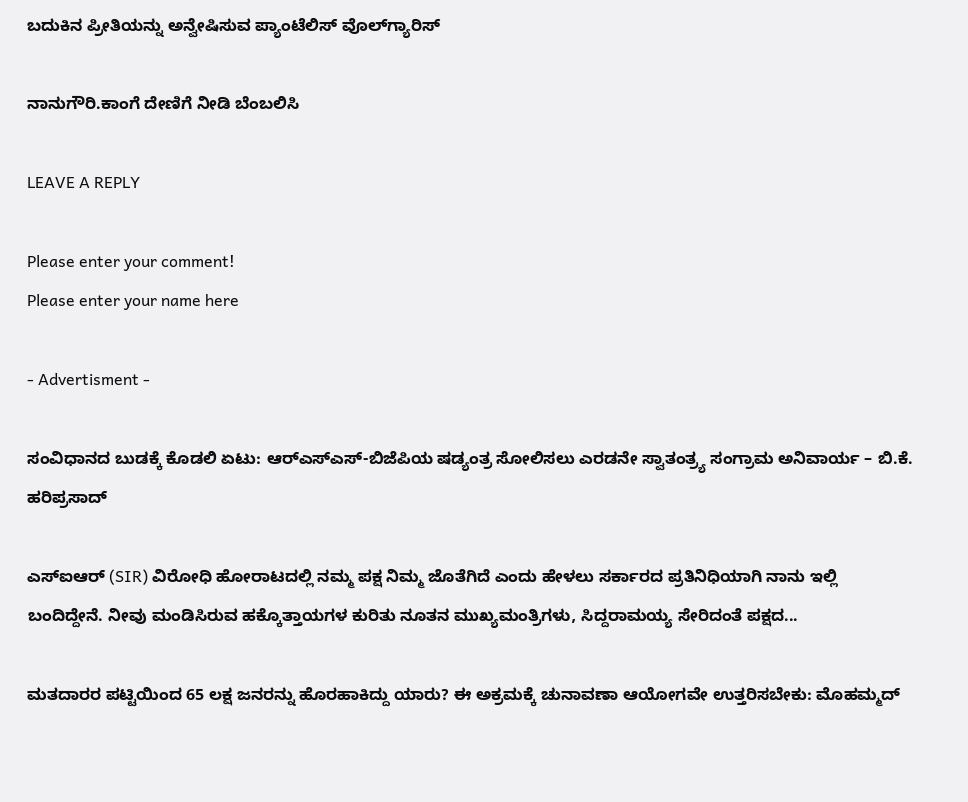ಬದುಕಿನ ಪ್ರೀತಿಯನ್ನು ಅನ್ವೇಷಿಸುವ ಪ್ಯಾಂಟೆಲಿಸ್ ವೊಲ್‌ಗ್ಯಾರಿಸ್

ನಾನುಗೌರಿ.ಕಾಂಗೆ ದೇಣಿಗೆ ನೀಡಿ ಬೆಂಬಲಿಸಿ

LEAVE A REPLY

Please enter your comment!
Please enter your name here

- Advertisment -

ಸಂವಿಧಾನದ ಬುಡಕ್ಕೆ ಕೊಡಲಿ ಏಟು: ಆರ್‌ಎಸ್‌ಎಸ್-ಬಿಜೆಪಿಯ ಷಡ್ಯಂತ್ರ ಸೋಲಿಸಲು ಎರಡನೇ ಸ್ವಾತಂತ್ರ್ಯ ಸಂಗ್ರಾಮ ಅನಿವಾರ್ಯ – ಬಿ.ಕೆ. ಹರಿಪ್ರಸಾದ್

ಎಸ್‌ಐಆರ್ (SIR) ವಿರೋಧಿ ಹೋರಾಟದಲ್ಲಿ ನಮ್ಮ ಪಕ್ಷ ನಿಮ್ಮ ಜೊತೆಗಿದೆ ಎಂದು ಹೇಳಲು ಸರ್ಕಾರದ ಪ್ರತಿನಿಧಿಯಾಗಿ ನಾನು ಇಲ್ಲಿ ಬಂದಿದ್ದೇನೆ. ನೀವು ಮಂಡಿಸಿರುವ ಹಕ್ಕೊತ್ತಾಯಗಳ ಕುರಿತು ನೂತನ ಮುಖ್ಯಮಂತ್ರಿಗಳು, ಸಿದ್ದರಾಮಯ್ಯ ಸೇರಿದಂತೆ ಪಕ್ಷದ...

ಮತದಾರರ ಪಟ್ಟಿಯಿಂದ 65 ಲಕ್ಷ ಜನರನ್ನು ಹೊರಹಾಕಿದ್ದು ಯಾರು? ಈ ಅಕ್ರಮಕ್ಕೆ ಚುನಾವಣಾ ಆಯೋಗವೇ ಉತ್ತರಿಸಬೇಕು: ಮೊಹಮ್ಮದ್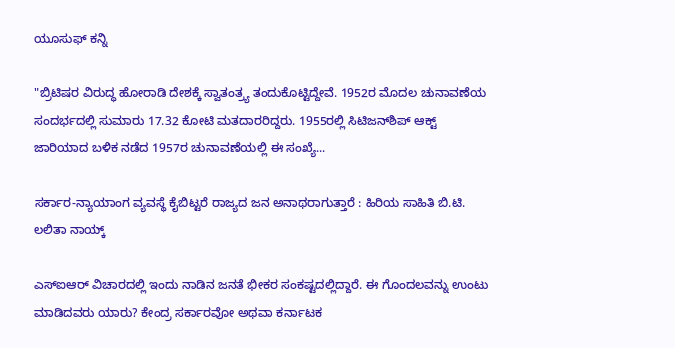ಯೂಸುಫ್ ಕನ್ನಿ

"ಬ್ರಿಟಿಷರ ವಿರುದ್ಧ ಹೋರಾಡಿ ದೇಶಕ್ಕೆ ಸ್ವಾತಂತ್ರ್ಯ ತಂದುಕೊಟ್ಟಿದ್ದೇವೆ. 1952ರ ಮೊದಲ ಚುನಾವಣೆಯ ಸಂದರ್ಭದಲ್ಲಿ ಸುಮಾರು 17.32 ಕೋಟಿ ಮತದಾರರಿದ್ದರು. 1955ರಲ್ಲಿ ಸಿಟಿಜನ್‌ಶಿಪ್ ಆಕ್ಟ್ ಜಾರಿಯಾದ ಬಳಿಕ ನಡೆದ 1957ರ ಚುನಾವಣೆಯಲ್ಲಿ ಈ ಸಂಖ್ಯೆ...

ಸರ್ಕಾರ-ನ್ಯಾಯಾಂಗ ವ್ಯವಸ್ಥೆ ಕೈಬಿಟ್ಟರೆ ರಾಜ್ಯದ ಜನ ಅನಾಥರಾಗುತ್ತಾರೆ : ಹಿರಿಯ ಸಾಹಿತಿ ಬಿ.ಟಿ. ಲಲಿತಾ ನಾಯ್ಕ್

ಎಸ್‌ಐಆರ್‌ ವಿಚಾರದಲ್ಲಿ ಇಂದು ನಾಡಿನ ಜನತೆ ಭೀಕರ ಸಂಕಷ್ಟದಲ್ಲಿದ್ದಾರೆ. ಈ ಗೊಂದಲವನ್ನು ಉಂಟು ಮಾಡಿದವರು ಯಾರು? ಕೇಂದ್ರ ಸರ್ಕಾರವೋ ಅಥವಾ ಕರ್ನಾಟಕ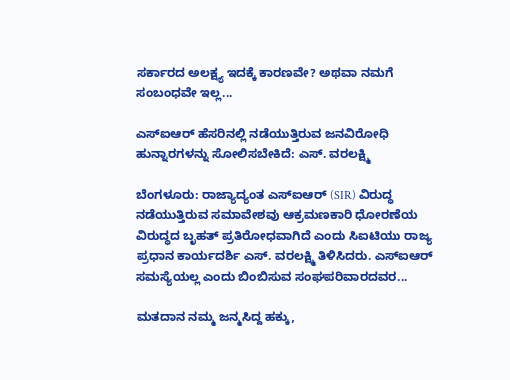ಸರ್ಕಾರದ ಅಲಕ್ಷ್ಯ ಇದಕ್ಕೆ ಕಾರಣವೇ? ಅಥವಾ ನಮಗೆ ಸಂಬಂಧವೇ ಇಲ್ಲ...

ಎಸ್ಐಆರ್ ಹೆಸರಿನಲ್ಲಿ ನಡೆಯುತ್ತಿರುವ ಜನವಿರೋಧಿ ಹುನ್ನಾರಗಳನ್ನು ಸೋಲಿಸಬೇಕಿದೆ: ಎಸ್. ವರಲಕ್ಷ್ಮಿ

ಬೆಂಗಳೂರು: ರಾಜ್ಯಾದ್ಯಂತ ಎಸ್ಐಆರ್ (SIR) ವಿರುದ್ಧ ನಡೆಯುತ್ತಿರುವ ಸಮಾವೇಶವು ಆಕ್ರಮಣಕಾರಿ ಧೋರಣೆಯ ವಿರುದ್ಧದ ಬೃಹತ್ ಪ್ರತಿರೋಧವಾಗಿದೆ ಎಂದು ಸಿಐಟಿಯು ರಾಜ್ಯ ಪ್ರಧಾನ ಕಾರ್ಯದರ್ಶಿ ಎಸ್. ವರಲಕ್ಷ್ಮಿ ತಿಳಿಸಿದರು. ಎಸ್ಐಆರ್ ಸಮಸ್ಯೆಯಲ್ಲ ಎಂದು ಬಿಂಬಿಸುವ ಸಂಘಪರಿವಾರದವರ...

ಮತದಾನ ನಮ್ಮ ಜನ್ಮಸಿದ್ದ ಹಕ್ಕು,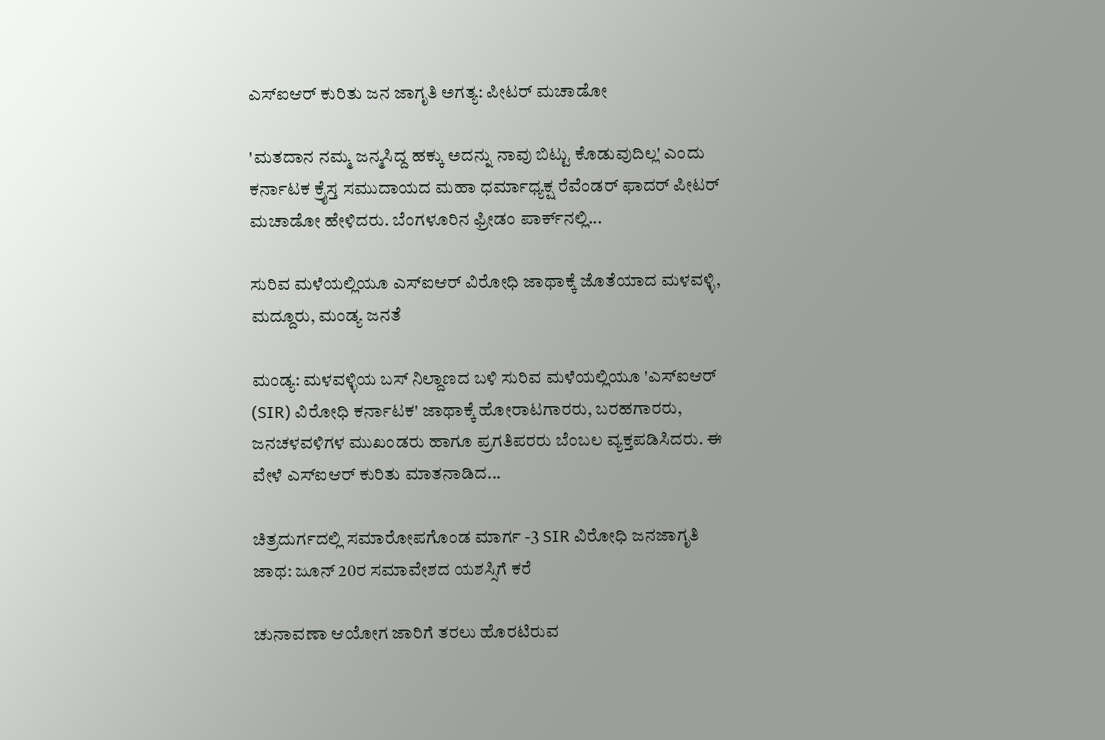ಎಸ್‌ಐಆರ್ ಕುರಿತು ಜನ ಜಾಗೃತಿ ಅಗತ್ಯ: ಪೀಟರ್ ಮಚಾಡೋ

'ಮತದಾನ ನಮ್ಮ ಜನ್ಮಸಿದ್ದ ಹಕ್ಕು ಅದನ್ನು ನಾವು ಬಿಟ್ಟು ಕೊಡುವುದಿಲ್ಲ' ಎಂದು ಕರ್ನಾಟಕ ಕ್ರೈಸ್ತ ಸಮುದಾಯದ ಮಹಾ ಧರ್ಮಾಧ್ಯಕ್ಷ ರೆವೆಂಡರ್ ಫಾದರ್ ಪೀಟರ್ ಮಚಾಡೋ ಹೇಳಿದರು. ಬೆಂಗಳೂರಿನ ಫ್ರೀಡಂ ಪಾರ್ಕ್‌ನಲ್ಲಿ...

ಸುರಿವ ಮಳೆಯಲ್ಲಿಯೂ ಎಸ್‌ಐಆರ್ ವಿರೋಧಿ ಜಾಥಾಕ್ಕೆ ಜೊತೆಯಾದ ಮಳವಳ್ಳಿ, ಮದ್ದೂರು, ಮಂಡ್ಯ ಜನತೆ

ಮಂಡ್ಯ: ಮಳವಳ್ಳಿಯ ಬಸ್ ನಿಲ್ದಾಣದ ಬಳಿ ಸುರಿವ ಮಳೆಯಲ್ಲಿಯೂ 'ಎಸ್‌ಐಆರ್ (SIR) ವಿರೋಧಿ ಕರ್ನಾಟಕ' ಜಾಥಾಕ್ಕೆ ಹೋರಾಟಗಾರರು, ಬರಹಗಾರರು, ಜನಚಳವಳಿಗಳ ಮುಖಂಡರು ಹಾಗೂ ಪ್ರಗತಿಪರರು ಬೆಂಬಲ ವ್ಯಕ್ತಪಡಿಸಿದರು‌. ಈ ವೇಳೆ ಎಸ್‌ಐಆರ್ ಕುರಿತು ಮಾತನಾಡಿದ...

ಚಿತ್ರದುರ್ಗದಲ್ಲಿ ಸಮಾರೋಪಗೊಂಡ ಮಾರ್ಗ -3 SIR ವಿರೋಧಿ ಜನಜಾಗೃತಿ ಜಾಥ: ಜೂನ್ 20ರ ಸಮಾವೇಶದ ಯಶಸ್ಸಿಗೆ ಕರೆ

ಚುನಾವಣಾ ಆಯೋಗ ಜಾರಿಗೆ ತರಲು ಹೊರಟಿರುವ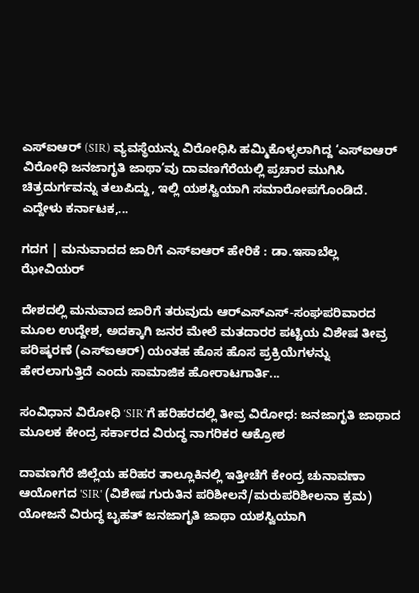ಎಸ್‌ಐಆರ್ (SIR) ವ್ಯವಸ್ಥೆಯನ್ನು ವಿರೋಧಿಸಿ ಹಮ್ಮಿಕೊಳ್ಳಲಾಗಿದ್ದ ‘ಎಸ್‌ಐಆರ್ ವಿರೋಧಿ ಜನಜಾಗೃತಿ ಜಾಥಾ’ವು ದಾವಣಗೆರೆಯಲ್ಲಿ ಪ್ರಚಾರ ಮುಗಿಸಿ ಚಿತ್ರದುರ್ಗವನ್ನು ತಲುಪಿದ್ದು, ಇಲ್ಲಿ ಯಶಸ್ವಿಯಾಗಿ ಸಮಾರೋಪಗೊಂಡಿದೆ. ಎದ್ದೇಳು ಕರ್ನಾಟಕ,...

ಗದಗ | ಮನುವಾದದ ಜಾರಿಗೆ ಎಸ್‌ಐಆರ್‌ ಹೇರಿಕೆ : ಡಾ.ಇಸಾಬೆಲ್ಲ ಝೇವಿಯರ್

ದೇಶದಲ್ಲಿ ಮನುವಾದ ಜಾರಿಗೆ ತರುವುದು ಆರ್‌ಎಸ್‌ಎಸ್‌-ಸಂಘಪರಿವಾರದ ಮೂಲ ಉದ್ದೇಶ, ಅದಕ್ಕಾಗಿ ಜನರ ಮೇಲೆ ಮತದಾರರ ಪಟ್ಟಿಯ ವಿಶೇಷ ತೀವ್ರ ಪರಿಷ್ಕರಣೆ (ಎಸ್‌ಐಆರ್‌) ಯಂತಹ ಹೊಸ ಹೊಸ ಪ್ರಕ್ರಿಯೆಗಳನ್ನು ಹೇರಲಾಗುತ್ತಿದೆ ಎಂದು ಸಾಮಾಜಿಕ ಹೋರಾಟಗಾರ್ತಿ...

ಸಂವಿಧಾನ ವಿರೋಧಿ ‘SIR’ಗೆ ಹರಿಹರದಲ್ಲಿ ತೀವ್ರ ವಿರೋಧ: ಜನಜಾಗೃತಿ ಜಾಥಾದ ಮೂಲಕ ಕೇಂದ್ರ ಸರ್ಕಾರದ ವಿರುದ್ಧ ನಾಗರಿಕರ ಆಕ್ರೋಶ

ದಾವಣಗೆರೆ ಜಿಲ್ಲೆಯ ಹರಿಹರ ತಾಲ್ಲೂಕಿನಲ್ಲಿ ಇತ್ತೀಚೆಗೆ ಕೇಂದ್ರ ಚುನಾವಣಾ ಆಯೋಗದ 'SIR' (ವಿಶೇಷ ಗುರುತಿನ ಪರಿಶೀಲನೆ/ಮರುಪರಿಶೀಲನಾ ಕ್ರಮ) ಯೋಜನೆ ವಿರುದ್ಧ ಬೃಹತ್ ಜನಜಾಗೃತಿ ಜಾಥಾ ಯಶಸ್ವಿಯಾಗಿ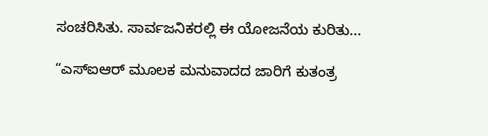ಸಂಚರಿಸಿತು. ಸಾರ್ವಜನಿಕರಲ್ಲಿ ಈ ಯೋಜನೆಯ ಕುರಿತು...

“ಎಸ್ಐಆರ್ ಮೂಲಕ ಮನುವಾದದ ಜಾರಿಗೆ ಕುತಂತ್ರ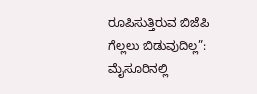ರೂಪಿಸುತ್ತಿರುವ ಬಿಜೆಪಿ ಗೆಲ್ಲಲು ಬಿಡುವುದಿಲ್ಲ”:  ಮೈಸೂರಿನಲ್ಲಿ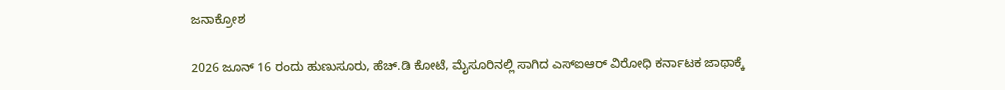ಜನಾಕ್ರೋಶ

2026 ಜೂನ್ 16 ರಂದು ಹುಣುಸೂರು, ಹೆಚ್.ಡಿ ಕೋಟೆ, ಮೈಸೂರಿನಲ್ಲಿ ಸಾಗಿದ ಎಸ್ಐಆರ್ ವಿರೋಧಿ ಕರ್ನಾಟಕ ಜಾಥಾಕ್ಕೆ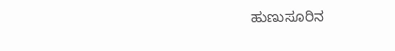ಹುಣುಸೂರಿನ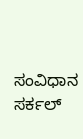ಸಂವಿಧಾನ ಸರ್ಕಲ್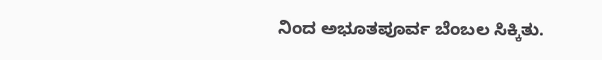ನಿಂದ ಅಭೂತಪೂರ್ವ ಬೆಂಬಲ ಸಿಕ್ಕಿತು.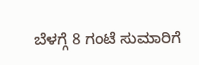ಬೆಳಗ್ಗೆ 8 ಗಂಟೆ ಸುಮಾರಿಗೆ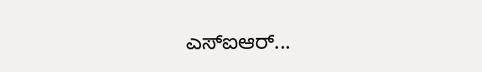ಎಸ್ಐಆರ್...